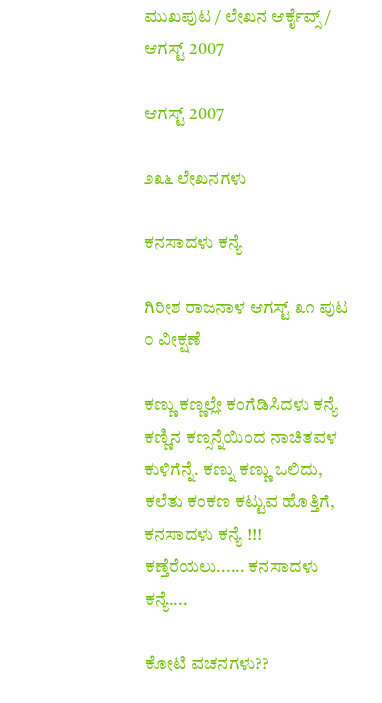ಮುಖಪುಟ / ಲೇಖನ ಆರ್ಕೈವ್ಸ್ / ಆಗಸ್ಟ್ 2007

ಆಗಸ್ಟ್ 2007

೨೩೬ ಲೇಖನಗಳು

ಕನಸಾದಳು ಕನ್ಯೆ

ಗಿರೀಶ ರಾಜನಾಳ ಆಗಸ್ಟ್ ೩೧ ಪುಟ ೦ ವೀಕ್ಷಣೆ

ಕಣ್ಣು ಕಣ್ಣಲ್ಲೇ ಕಂಗೆಡಿಸಿದಳು ಕನ್ಯೆ ಕಣ್ಣಿನ ಕಣ್ಸನ್ನೆಯಿಂದ ನಾಚಿತವಳ ಕುಳಿಗೆನ್ನೆ. ಕಣ್ನು ಕಣ್ಣು ಒಲಿದು, ಕಲೆತು ಕಂಕಣ ಕಟ್ಟುವ ಹೊತ್ತಿಗೆ, ಕನಸಾದಳು ಕನ್ಯೆ !!! ಕಣ್ತೆರೆಯಲು...... ಕನಸಾದಳು ಕನ್ಯೆ....

ಕೋಟಿ ವಚನಗಳು??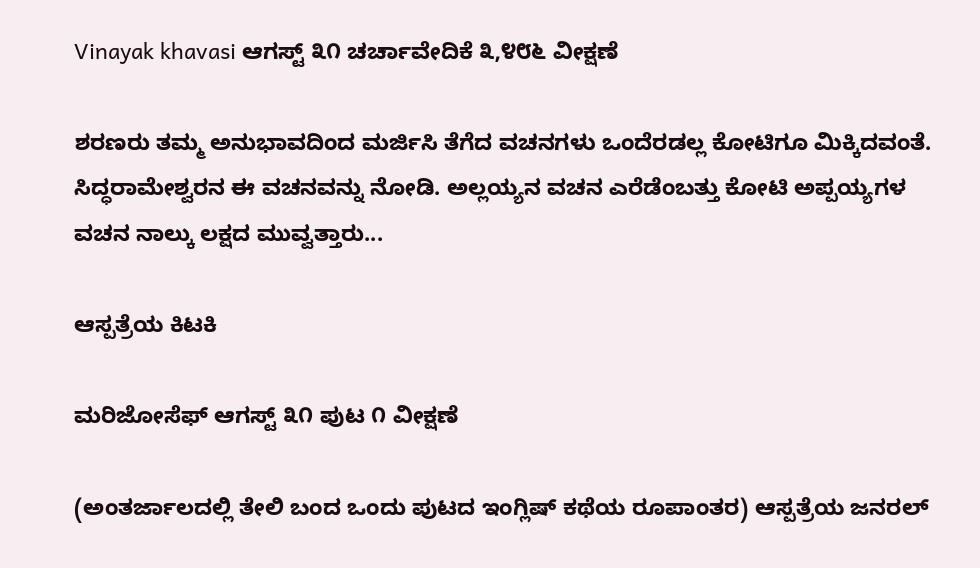Vinayak khavasi ಆಗಸ್ಟ್ ೩೧ ಚರ್ಚಾವೇದಿಕೆ ೩,೪೮೬ ವೀಕ್ಷಣೆ

ಶರಣರು ತಮ್ಮ ಅನುಭಾವದಿಂದ ಮರ್ಜಿಸಿ ತೆಗೆದ ವಚನಗಳು ಒಂದೆರಡಲ್ಲ ಕೋಟಿಗೂ ಮಿಕ್ಕಿದವಂತೆ. ಸಿದ್ಧರಾಮೇಶ್ವರನ ಈ ವಚನವನ್ನು ನೋಡಿ. ಅಲ್ಲಯ್ಯನ ವಚನ ಎರೆಡೆಂಬತ್ತು ಕೋಟಿ ಅಪ್ಪಯ್ಯಗಳ ವಚನ ನಾಲ್ಕು ಲಕ್ಷದ ಮುವ್ವತ್ತಾರು...

ಆಸ್ಪತ್ರೆಯ ಕಿಟಕಿ

ಮರಿಜೋಸೆಫ್ ಆಗಸ್ಟ್ ೩೧ ಪುಟ ೧ ವೀಕ್ಷಣೆ

(ಅಂತರ್ಜಾಲದಲ್ಲಿ ತೇಲಿ ಬಂದ ಒಂದು ಪುಟದ ಇಂಗ್ಲಿಷ್ ಕಥೆಯ ರೂಪಾಂತರ) ಆಸ್ಪತ್ರೆಯ ಜನರಲ್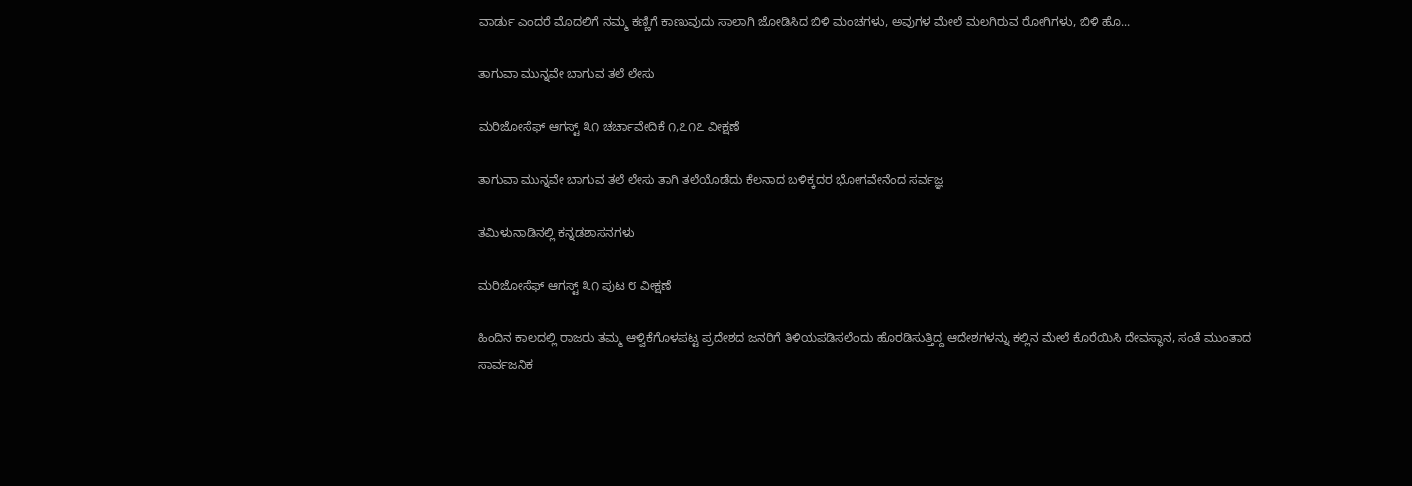ವಾರ್ಡು ಎಂದರೆ ಮೊದಲಿಗೆ ನಮ್ಮ ಕಣ್ಣಿಗೆ ಕಾಣುವುದು ಸಾಲಾಗಿ ಜೋಡಿಸಿದ ಬಿಳಿ ಮಂಚಗಳು, ಅವುಗಳ ಮೇಲೆ ಮಲಗಿರುವ ರೋಗಿಗಳು, ಬಿಳಿ ಹೊ...

ತಾಗುವಾ ಮುನ್ನವೇ ಬಾಗುವ ತಲೆ ಲೇಸು

ಮರಿಜೋಸೆಫ್ ಆಗಸ್ಟ್ ೩೧ ಚರ್ಚಾವೇದಿಕೆ ೧,೭೧೭ ವೀಕ್ಷಣೆ

ತಾಗುವಾ ಮುನ್ನವೇ ಬಾಗುವ ತಲೆ ಲೇಸು ತಾಗಿ ತಲೆಯೊಡೆದು ಕೆಲನಾದ ಬಳಿಕ್ಕದರ ಭೋಗವೇನೆಂದ ಸರ್ವಜ್ಞ

ತಮಿಳುನಾಡಿನಲ್ಲಿ ಕನ್ನಡಶಾಸನಗಳು

ಮರಿಜೋಸೆಫ್ ಆಗಸ್ಟ್ ೩೧ ಪುಟ ೮ ವೀಕ್ಷಣೆ

ಹಿಂದಿನ ಕಾಲದಲ್ಲಿ ರಾಜರು ತಮ್ಮ ಆಳ್ವಿಕೆಗೊಳಪಟ್ಟ ಪ್ರದೇಶದ ಜನರಿಗೆ ತಿಳಿಯಪಡಿಸಲೆಂದು ಹೊರಡಿಸುತ್ತಿದ್ದ ಆದೇಶಗಳನ್ನು ಕಲ್ಲಿನ ಮೇಲೆ ಕೊರೆಯಿಸಿ ದೇವಸ್ಥಾನ, ಸಂತೆ ಮುಂತಾದ ಸಾರ್ವಜನಿಕ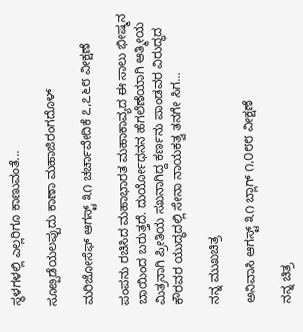ಸ್ಥಳಗಳಲ್ಲಿ ಎಲ್ಲರಿಗೂ ಕಾಣುವಂತೆ...

ಸೂೞ್ಪಡೆಯಲಪ್ಪುದು ಕಾಣಾ ಮಹಾಜಿರಂಗದೊಳ್

ಮರಿಜೋಸೆಫ್ ಆಗಸ್ಟ್ ೩೧ ಚರ್ಚಾವೇದಿಕೆ ೭,೭೬೮ ವೀಕ್ಷಣೆ

ಪಂಪನು ರಚಿಸಿದ ಮಹಾಭಾರತ ಮಹಾಕಾವ್ಯದ ಈ ಸಾಲು ಭೀಷ್ಮನ ಬಾಯಿಂದ ಬರುತ್ತದೆ. ದುರ್ಯೋಧನನ ಹೆಗಲೆಣೆಯಾಗಿ ಆತ್ಮೀಯ ಮಿತ್ರನಾಗಿ ಪ್ರೀತಿಯ ಸಖನಾಗಿದ್ದ ಕರ್ಣನು ಪಾಂಡವರ ವಿರುದ್ಧದ ಕೌರವರ ಯುದ್ಧದಲ್ಲಿ ಸೇನಾ ನಾಯಕತ್ವ ತನಗೇ ಸಿಗ...

ನನ್ನ ಮುಖಚಿತ್ರ

ಅನಿವಾಸಿ ಆಗಸ್ಟ್ ೩೧ ಬ್ಲಾಗ್ ೧,೦೮೮ ವೀಕ್ಷಣೆ

ನನ್ನ ಚಿತ್ರ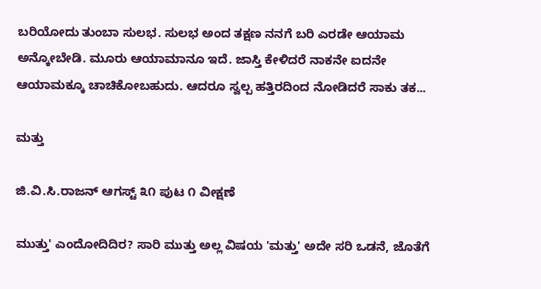ಬರಿಯೋದು ತುಂಬಾ ಸುಲಭ. ಸುಲಭ ಅಂದ ತಕ್ಷಣ ನನಗೆ ಬರಿ ಎರಡೇ ಆಯಾಮ ಅನ್ಕೋಬೇಡಿ. ಮೂರು ಆಯಾಮಾನೂ ಇದೆ. ಜಾಸ್ತಿ ಕೇಳಿದರೆ ನಾಕನೇ ಐದನೇ ಆಯಾಮಕ್ಕೂ ಚಾಚಿಕೋಬಹುದು. ಆದರೂ ಸ್ವಲ್ಪ ಹತ್ತಿರದಿಂದ ನೋಡಿದರೆ ಸಾಕು ತಕ...

ಮತ್ತು

ಜಿ.ವಿ.ಸಿ.ರಾಜನ್ ಆಗಸ್ಟ್ ೩೧ ಪುಟ ೧ ವೀಕ್ಷಣೆ

ಮುತ್ತು' ಎಂದೋದಿದಿರ? ಸಾರಿ ಮುತ್ತು ಅಲ್ಲ ವಿಷಯ 'ಮತ್ತು' ಅದೇ ಸರಿ ಒಡನೆ, ಜೊತೆಗೆ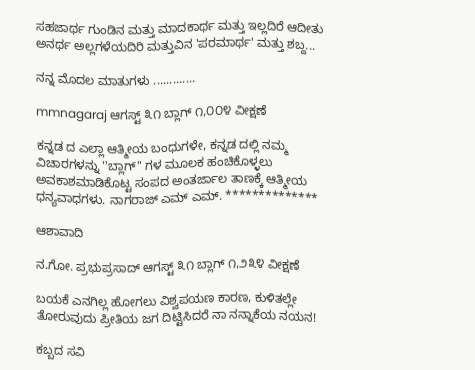ಸಹಜಾರ್ಥ ಗುಂಡಿನ ಮತ್ತು ಮಾದಕಾರ್ಥ ಮತ್ತು ಇಲ್ಲದಿರೆ ಆದೀತು ಅನರ್ಥ ಅಲ್ಲಗಳೆಯದಿರಿ ಮತ್ತುವಿನ 'ಪರಮಾರ್ಥ' ಮತ್ತು ಶಬ್ದ...

ನನ್ನ ಮೊದಲ ಮಾತುಗಳು .............

mmnagaraj ಆಗಸ್ಟ್ ೩೧ ಬ್ಲಾಗ್ ೧,೦೦೪ ವೀಕ್ಷಣೆ

ಕನ್ನಡ ದ ಎಲ್ಲಾ ಆತ್ಮೀಯ ಬಂಧುಗಳೇ, ಕನ್ನಡ ದಲ್ಲಿ ನಮ್ಮ ವಿಚಾರಗಳನ್ನು ''ಬ್ಲಾಗ್'' ಗಳ ಮೂಲಕ ಹಂಚಿಕೊಳ್ಳಲು ಅವಕಾಶಮಾಡಿಕೊಟ್ಟ ಸಂಪದ ಅಂತರ್ಜಾಲ ತಾಣಕ್ಕೆ ಆತ್ಮೀಯ ಧನ್ಯವಾಧಗಳು. ನಾಗರಾಜ್ ಎಮ್ ಎಮ್. **************

ಆಶಾವಾದಿ

ನ.ಗೋ. ಪ್ರಭುಪ್ರಸಾದ್ ಆಗಸ್ಟ್ ೩೧ ಬ್ಲಾಗ್ ೧,೨೩೪ ವೀಕ್ಷಣೆ

ಬಯಕೆ ಎನಗಿಲ್ಲ ಹೋಗಲು ವಿಶ್ವಪಯಣ ಕಾರಣ, ಕುಳಿತಲ್ಲೇ ತೋರುವುದು ಪ್ರೀತಿಯ ಜಗ ದಿಟ್ಟಿಸಿದರೆ ನಾ ನನ್ನಾಕೆಯ ನಯನ!

ಕಬ್ಬದ ಸವಿ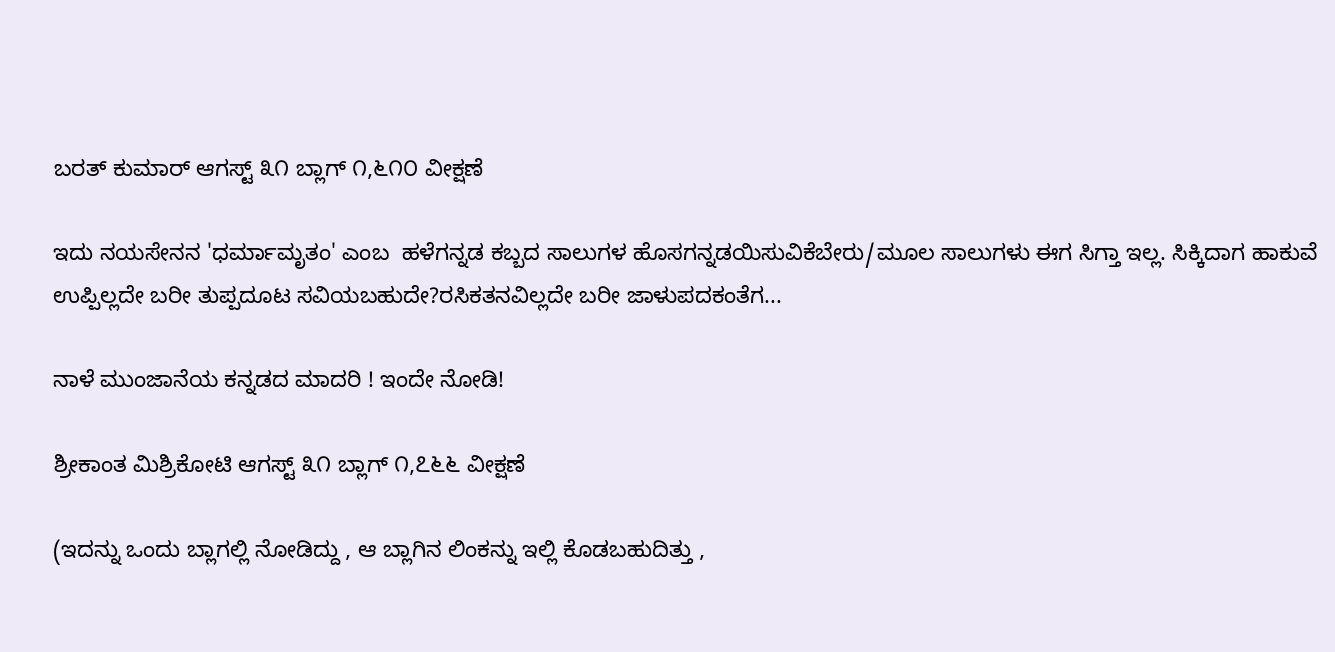ಬರತ್ ಕುಮಾರ್ ಆಗಸ್ಟ್ ೩೧ ಬ್ಲಾಗ್ ೧,೬೧೦ ವೀಕ್ಷಣೆ

ಇದು ನಯಸೇನನ 'ಧರ್ಮಾಮೃತಂ' ಎಂಬ  ಹಳೆಗನ್ನಡ ಕಬ್ಬದ ಸಾಲುಗಳ ಹೊಸಗನ್ನಡಯಿಸುವಿಕೆಬೇರು/ಮೂಲ ಸಾಲುಗಳು ಈಗ ಸಿಗ್ತಾ ಇಲ್ಲ. ಸಿಕ್ಕಿದಾಗ ಹಾಕುವೆ ಉಪ್ಪಿಲ್ಲದೇ ಬರೀ ತುಪ್ಪದೂಟ ಸವಿಯಬಹುದೇ?ರಸಿಕತನವಿಲ್ಲದೇ ಬರೀ ಜಾಳುಪದಕಂತೆಗ...

ನಾಳೆ ಮುಂಜಾನೆಯ ಕನ್ನಡದ ಮಾದರಿ ! ಇಂದೇ ನೋಡಿ!

ಶ್ರೀಕಾಂತ ಮಿಶ್ರಿಕೋಟಿ ಆಗಸ್ಟ್ ೩೧ ಬ್ಲಾಗ್ ೧,೭೬೬ ವೀಕ್ಷಣೆ

(ಇದನ್ನು ಒಂದು ಬ್ಲಾಗಲ್ಲಿ ನೋಡಿದ್ದು , ಆ ಬ್ಲಾಗಿನ ಲಿಂಕನ್ನು ಇಲ್ಲಿ ಕೊಡಬಹುದಿತ್ತು ,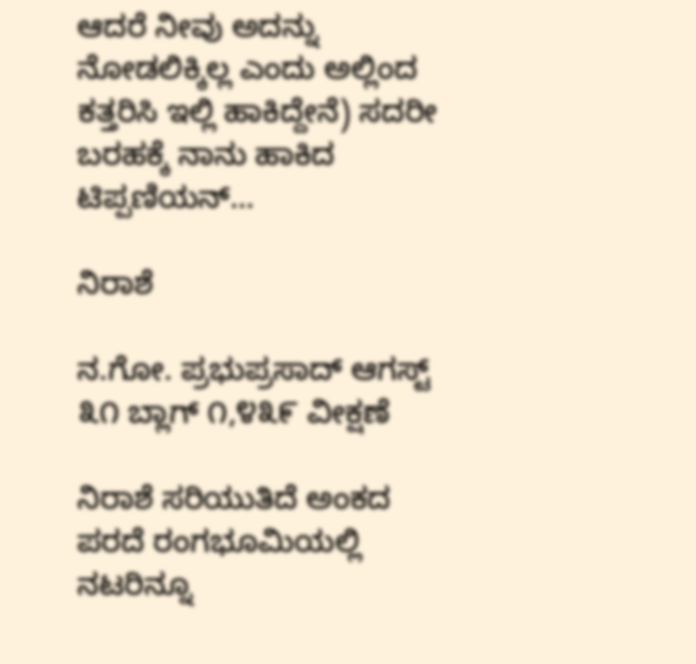ಆದರೆ ನೀವು ಅದನ್ನು ನೋಡಲಿಕ್ಕಿಲ್ಲ ಎಂದು ಅಲ್ಲಿಂದ ಕತ್ತರಿಸಿ ಇಲ್ಲಿ ಹಾಕಿದ್ದೇನೆ) ಸದರೀ ಬರಹಕ್ಕೆ ನಾನು ಹಾಕಿದ ಟಿಪ್ಪಣಿಯನ್...

ನಿರಾಶೆ

ನ.ಗೋ. ಪ್ರಭುಪ್ರಸಾದ್ ಆಗಸ್ಟ್ ೩೧ ಬ್ಲಾಗ್ ೧,೪೩೯ ವೀಕ್ಷಣೆ

ನಿರಾಶೆ ಸರಿಯುತಿದೆ ಅಂಕದ ಪರದೆ ರಂಗಭೂಮಿಯಲ್ಲಿ ನಟರಿನ್ನೂ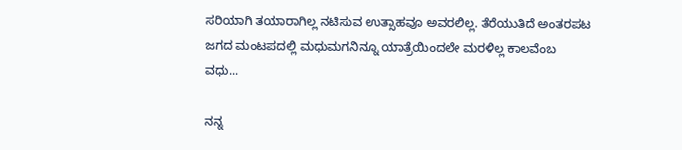ಸರಿಯಾಗಿ ತಯಾರಾಗಿಲ್ಲ ನಟಿಸುವ ಉತ್ಸಾಹವೂ ಅವರಲಿಲ್ಲ. ತೆರೆಯುತಿದೆ ಅಂತರಪಟ ಜಗದ ಮಂಟಪದಲ್ಲಿ ಮಧುಮಗನಿನ್ನೂ ಯಾತ್ರೆಯಿಂದಲೇ ಮರಳಿಲ್ಲ ಕಾಲವೆಂಬ ವಧು...

ನನ್ನ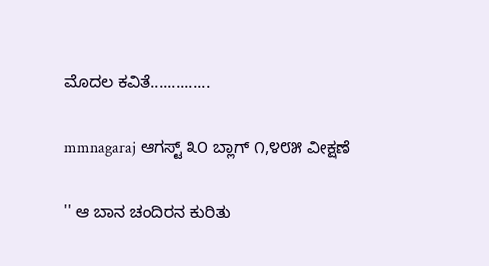ಮೊದಲ ಕವಿತೆ..............

mmnagaraj ಆಗಸ್ಟ್ ೩೦ ಬ್ಲಾಗ್ ೧,೪೮೫ ವೀಕ್ಷಣೆ

'' ಆ ಬಾನ ಚಂದಿರನ ಕುರಿತು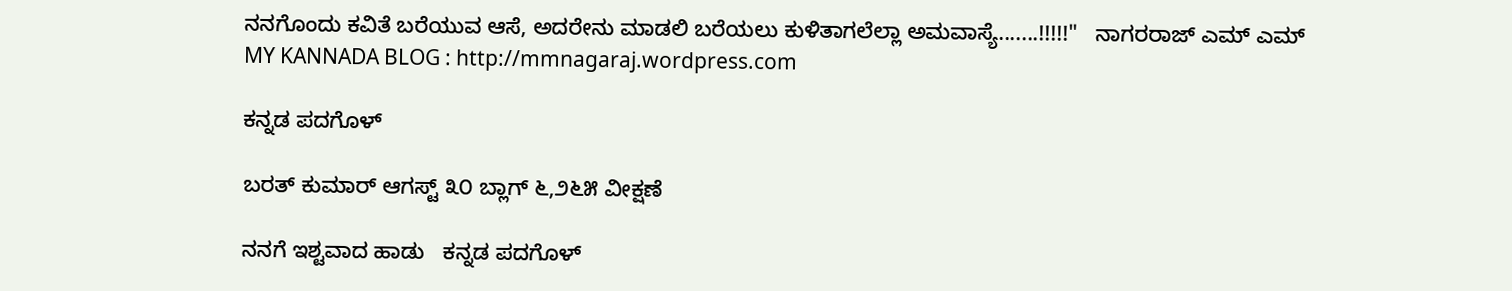ನನಗೊಂದು ಕವಿತೆ ಬರೆಯುವ ಆಸೆ, ಅದರೇನು ಮಾಡಲಿ ಬರೆಯಲು ಕುಳಿತಾಗಲೆಲ್ಲಾ ಅಮವಾಸ್ಯೆ.......!!!!!"   ನಾಗರರಾಜ್ ಎಮ್ ಎಮ್ MY KANNADA BLOG : http://mmnagaraj.wordpress.com

ಕನ್ನಡ ಪದಗೊಳ್

ಬರತ್ ಕುಮಾರ್ ಆಗಸ್ಟ್ ೩೦ ಬ್ಲಾಗ್ ೬,೨೬೫ ವೀಕ್ಷಣೆ

ನನಗೆ ಇಶ್ಟವಾದ ಹಾಡು   ಕನ್ನಡ ಪದಗೊಳ್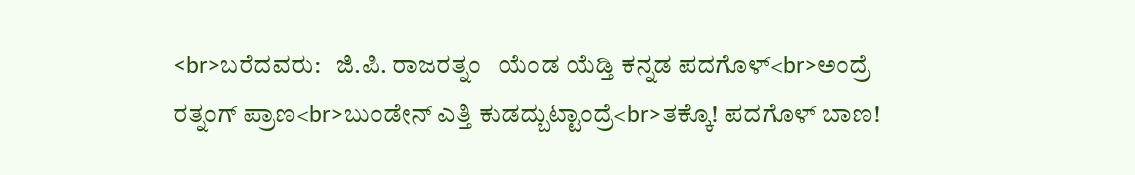<br>ಬರೆದವರು:   ಜಿ.ಪಿ. ರಾಜರತ್ನಂ   ಯೆಂಡ ಯೆಡ್ತಿ ಕನ್ನಡ ಪದಗೊಳ್<br>ಅಂದ್ರೆ ರತ್ನಂಗ್ ಪ್ರಾಣ<br>ಬುಂಡೇನ್ ಎತ್ತಿ ಕುಡದ್ಬುಟ್ಟಾಂದ್ರೆ<br>ತಕ್ಕೊ! ಪದಗೊಳ್ ಬಾಣ!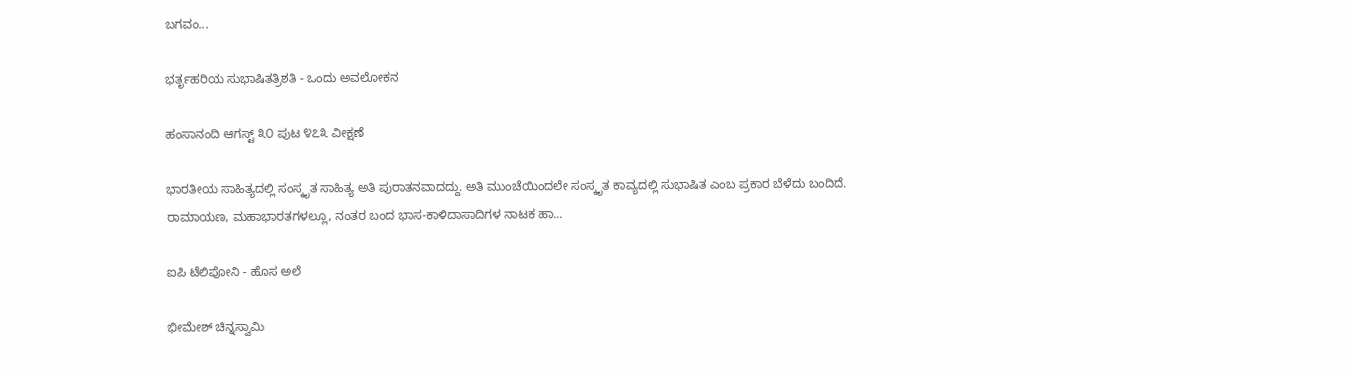ಬಗವಂ...

ಭರ್ತೃಹರಿಯ ಸುಭಾಷಿತತ್ರಿಶತಿ - ಒಂದು ಅವಲೋಕನ

ಹಂಸಾನಂದಿ ಆಗಸ್ಟ್ ೩೦ ಪುಟ ೪೭೩ ವೀಕ್ಷಣೆ

ಭಾರತೀಯ ಸಾಹಿತ್ಯದಲ್ಲಿ ಸಂಸ್ಕೃತ ಸಾಹಿತ್ಯ ಅತಿ ಪುರಾತನವಾದದ್ದು. ಅತಿ ಮುಂಚೆಯಿಂದಲೇ ಸಂಸ್ಕೃತ ಕಾವ್ಯದಲ್ಲಿ ಸುಭಾಷಿತ ಎಂಬ ಪ್ರಕಾರ ಬೆಳೆದು ಬಂದಿದೆ. ರಾಮಾಯಣ, ಮಹಾಭಾರತಗಳಲ್ಲೂ, ನಂತರ ಬಂದ ಭಾಸ-ಕಾಳಿದಾಸಾದಿಗಳ ನಾಟಕ ಹಾ...

ಐಪಿ ಟೆಲಿಪೋನಿ - ಹೊಸ ಅಲೆ

ಭೀಮೇಶ್ ಚಿನ್ನಸ್ವಾಮಿ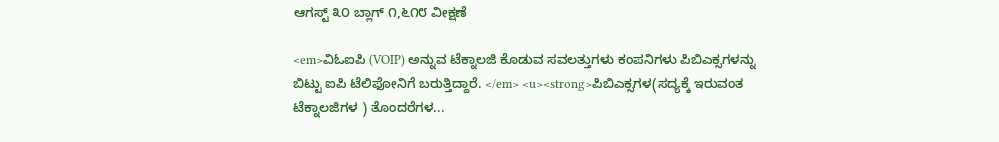ಆಗಸ್ಟ್ ೩೦ ಬ್ಲಾಗ್ ೧,೬೧೮ ವೀಕ್ಷಣೆ

<em>ವಿಓಐಪಿ (VOIP) ಅನ್ನುವ ಟೆಕ್ನಾಲಜಿ ಕೊಡುವ ಸವಲತ್ತುಗಳು ಕಂಪನಿಗಳು ಪಿಬಿಎಕ್ಸಗಳನ್ನು ಬಿಟ್ಟು ಐಪಿ ಟೆಲಿಫೋನಿಗೆ ಬರುತ್ತಿದ್ದಾರೆ. </em> <u><strong>ಪಿಬಿಎಕ್ಸಗಳ(ಸದ್ಯಕ್ಕೆ ಇರುವಂತ ಟೆಕ್ನಾಲಜಿಗಳ ) ತೊಂದರೆಗಳ...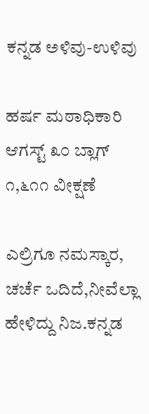ಕನ್ನಡ ಅಳಿವು-ಉಳಿವು

ಹರ್ಷ ಮಠಾಧಿಕಾರಿ ಆಗಸ್ಟ್ ೩೦ ಬ್ಲಾಗ್ ೧,೬೧೧ ವೀಕ್ಷಣೆ

ಎಲ್ರಿಗೂ ನಮಸ್ಕಾರ,    ಚರ್ಚೆ ಒದಿದೆ,ನೀವೆಲ್ಲಾ ಹೇಳಿದ್ದು ನಿಜ.ಕನ್ನಡ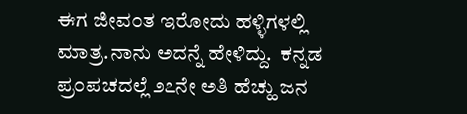ಈಗ ಜೀವ೦ತ ಇರೋದು ಹಳ್ಳಿಗಳಲ್ಲಿ ಮಾತ್ರ.ನಾನು ಅದನ್ನೆ ಹೇಳಿದ್ದು.  ಕನ್ನಡ ಪ್ರ೦ಪಚದಲ್ಲೆ ೨೭ನೇ ಅತಿ ಹೆಚ್ಹು ಜನ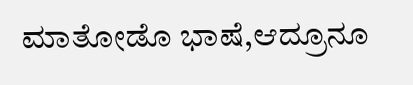ಮಾತೋಡೊ ಭಾಷೆ,ಆದ್ರೂನೂ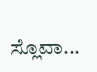ಸ್ಲೊವಾ...